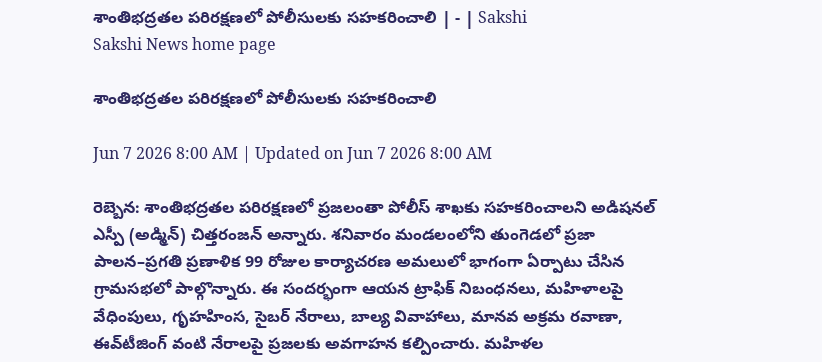శాంతిభద్రతల పరిరక్షణలో పోలీసులకు సహకరించాలి | - | Sakshi
Sakshi News home page

శాంతిభద్రతల పరిరక్షణలో పోలీసులకు సహకరించాలి

Jun 7 2026 8:00 AM | Updated on Jun 7 2026 8:00 AM

రెబ్బెన: శాంతిభద్రతల పరిరక్షణలో ప్రజలంతా పోలీస్‌ శాఖకు సహకరించాలని అడిషనల్‌ ఎస్పీ (అడ్మిన్‌) చిత్తరంజన్‌ అన్నారు. శనివారం మండలంలోని తుంగెడలో ప్రజా పాలన–ప్రగతి ప్రణాళిక 99 రోజుల కార్యాచరణ అమలులో భాగంగా ఏర్పాటు చేసిన గ్రామసభలో పాల్గొన్నారు. ఈ సందర్భంగా ఆయన ట్రాఫిక్‌ నిబంధనలు, మహిళాలపై వేధింపులు, గృహహింస, సైబర్‌ నేరాలు, బాల్య వివాహాలు, మానవ అక్రమ రవాణా, ఈవ్‌టీజింగ్‌ వంటి నేరాలపై ప్రజలకు అవగాహన కల్పించారు. మహిళల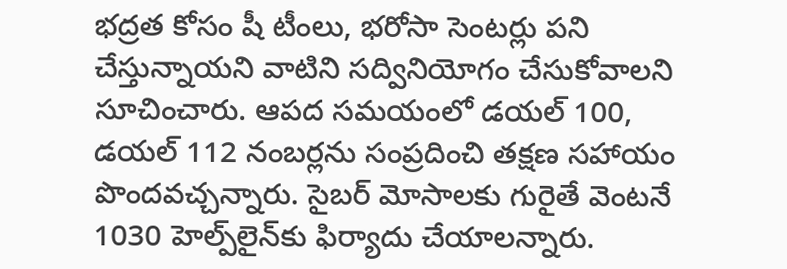భద్రత కోసం షీ టీంలు, భరోసా సెంటర్లు పని చేస్తున్నాయని వాటిని సద్వినియోగం చేసుకోవాలని సూచించారు. ఆపద సమయంలో డయల్‌ 100, డయల్‌ 112 నంబర్లను సంప్రదించి తక్షణ సహాయం పొందవచ్చన్నారు. సైబర్‌ మోసాలకు గురైతే వెంటనే 1030 హెల్ప్‌లైన్‌కు ఫిర్యాదు చేయాలన్నారు.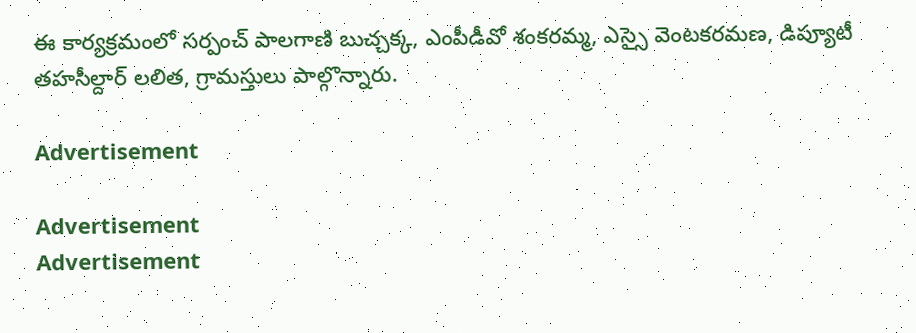ఈ కార్యక్రమంలో సర్పంచ్‌ పాలగాణి బుచ్చక్క, ఎంపీడీవో శంకరమ్మ, ఎస్సై వెంటకరమణ, డిప్యూటీ తహసీల్దార్‌ లలిత, గ్రామస్తులు పాల్గొన్నారు.

Advertisement

Advertisement
Advertisement